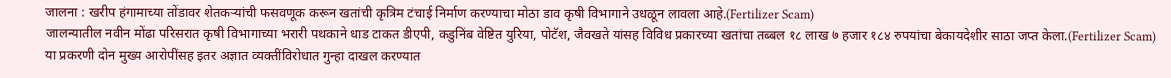जालना : खरीप हंगामाच्या तोंडावर शेतकऱ्यांची फसवणूक करून खतांची कृत्रिम टंचाई निर्माण करण्याचा मोठा डाव कृषी विभागाने उधळून लावला आहे.(Fertilizer Scam)
जालन्यातील नवीन मोंढा परिसरात कृषी विभागाच्या भरारी पथकाने धाड टाकत डीएपी, कडुनिंब वेष्टित युरिया, पोटॅश, जैवखते यांसह विविध प्रकारच्या खतांचा तब्बल १८ लाख ७ हजार १८४ रुपयांचा बेकायदेशीर साठा जप्त केला.(Fertilizer Scam)
या प्रकरणी दोन मुख्य आरोपींसह इतर अज्ञात व्यक्तींविरोधात गुन्हा दाखल करण्यात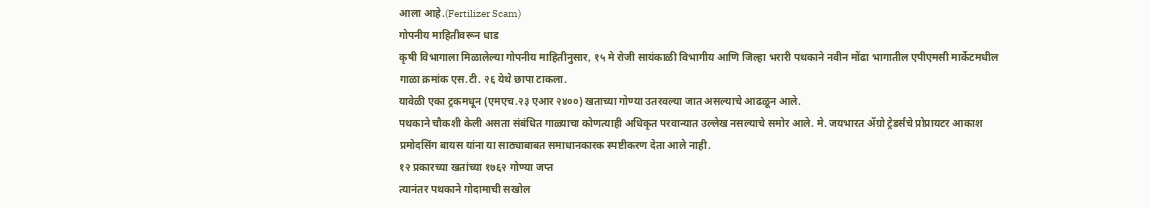आला आहे.(Fertilizer Scam)
गोपनीय माहितीवरून धाड
कृषी विभागाला मिळालेल्या गोपनीय माहितीनुसार, १५ मे रोजी सायंकाळी विभागीय आणि जिल्हा भरारी पथकाने नवीन मोंढा भागातील एपीएमसी मार्केटमधील गाळा क्रमांक एस.टी. २६ येथे छापा टाकला.
यावेळी एका ट्रकमधून (एमएच.२३ एआर २४००) खताच्या गोण्या उतरवल्या जात असल्याचे आढळून आले.
पथकाने चौकशी केली असता संबंधित गाळ्याचा कोणत्याही अधिकृत परवान्यात उल्लेख नसल्याचे समोर आले. मे. जयभारत ॲग्रो ट्रेडर्सचे प्रोप्रायटर आकाश प्रमोदसिंग बायस यांना या साठ्याबाबत समाधानकारक स्पष्टीकरण देता आले नाही.
१२ प्रकारच्या खतांच्या १७६२ गोण्या जप्त
त्यानंतर पथकाने गोदामाची सखोल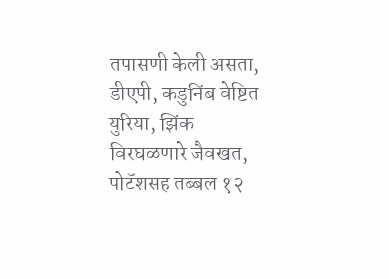तपासणी केली असता, डीएपी, कडुनिंब वेष्टित युरिया, झिंक विरघळणारे जैवखत, पोटॅशसह तब्बल १२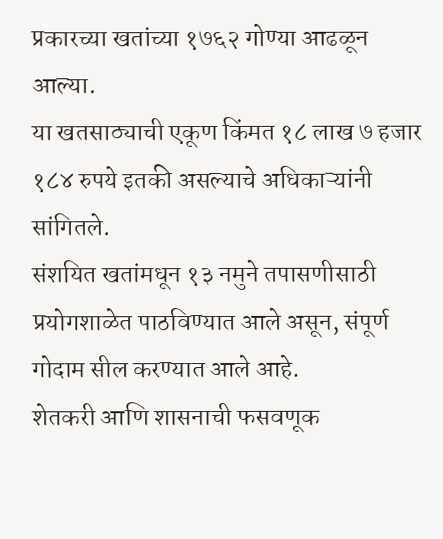प्रकारच्या खतांच्या १७६२ गोण्या आढळून आल्या.
या खतसाठ्याची एकूण किंमत १८ लाख ७ हजार १८४ रुपये इतकी असल्याचे अधिकाऱ्यांनी सांगितले.
संशयित खतांमधून १३ नमुने तपासणीसाठी प्रयोगशाळेत पाठविण्यात आले असून, संपूर्ण गोदाम सील करण्यात आले आहे.
शेतकरी आणि शासनाची फसवणूक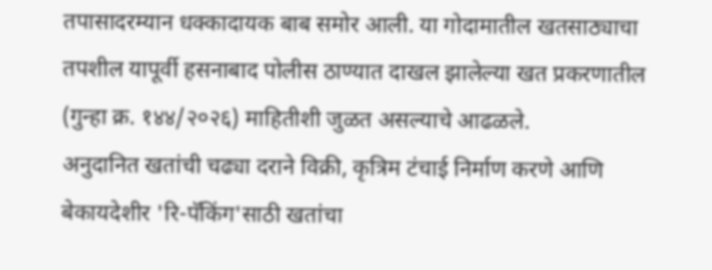तपासादरम्यान धक्कादायक बाब समोर आली. या गोदामातील खतसाठ्याचा तपशील यापूर्वी हसनाबाद पोलीस ठाण्यात दाखल झालेल्या खत प्रकरणातील (गुन्हा क्र. १४४/२०२६) माहितीशी जुळत असल्याचे आढळले.
अनुदानित खतांची चढ्या दराने विक्री, कृत्रिम टंचाई निर्माण करणे आणि बेकायदेशीर 'रि-पॅकिंग'साठी खतांचा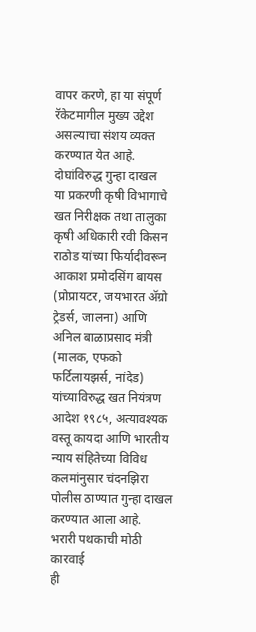वापर करणे, हा या संपूर्ण रॅकेटमागील मुख्य उद्देश असल्याचा संशय व्यक्त करण्यात येत आहे.
दोघांविरुद्ध गुन्हा दाखल
या प्रकरणी कृषी विभागाचे खत निरीक्षक तथा तालुका कृषी अधिकारी रवी किसन राठोड यांच्या फिर्यादीवरून आकाश प्रमोदसिंग बायस (प्रोप्रायटर, जयभारत ॲग्रो ट्रेडर्स, जालना) आणि अनिल बाळाप्रसाद मंत्री (मालक, एफको फर्टिलायझर्स, नांदेड) यांच्याविरुद्ध खत नियंत्रण आदेश १९८५, अत्यावश्यक वस्तू कायदा आणि भारतीय न्याय संहितेच्या विविध कलमांनुसार चंदनझिरा पोलीस ठाण्यात गुन्हा दाखल करण्यात आला आहे.
भरारी पथकाची मोठी कारवाई
ही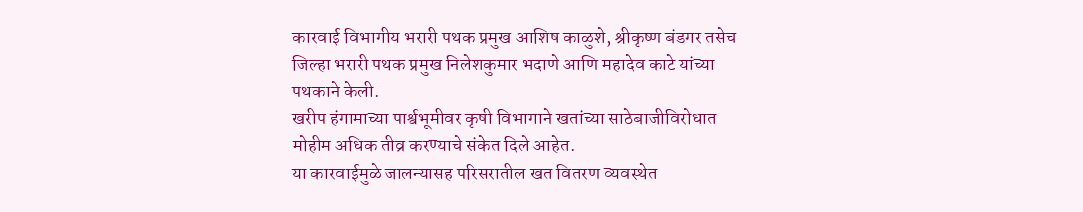कारवाई विभागीय भरारी पथक प्रमुख आशिष काळुशे, श्रीकृष्ण बंडगर तसेच जिल्हा भरारी पथक प्रमुख निलेशकुमार भदाणे आणि महादेव काटे यांच्या पथकाने केली.
खरीप हंगामाच्या पार्श्वभूमीवर कृषी विभागाने खतांच्या साठेबाजीविरोधात मोहीम अधिक तीव्र करण्याचे संकेत दिले आहेत.
या कारवाईमुळे जालन्यासह परिसरातील खत वितरण व्यवस्थेत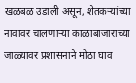खळबळ उडाली असून, शेतकऱ्यांच्या नावावर चालणाऱ्या काळाबाजाराच्या जाळ्यावर प्रशासनाने मोठा घाव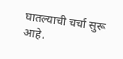घातल्याची चर्चा सुरू आहे.